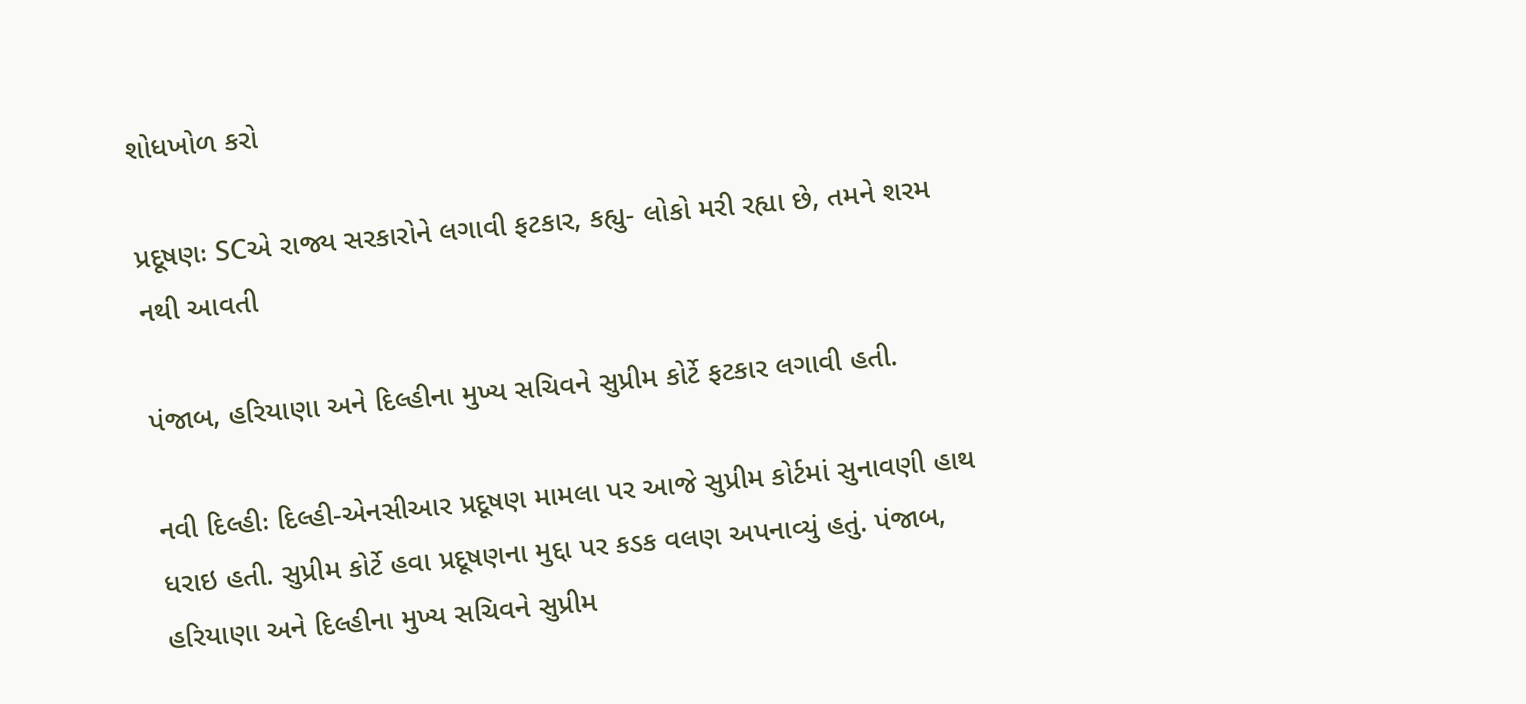શોધખોળ કરો

પ્રદૂષણઃ SCએ રાજ્ય સરકારોને લગાવી ફટકાર, કહ્યુ- લોકો મરી રહ્યા છે, તમને શરમ નથી આવતી

પંજાબ, હરિયાણા અને દિલ્હીના મુખ્ય સચિવને સુપ્રીમ કોર્ટે ફટકાર લગાવી હતી.

નવી દિલ્હીઃ દિલ્હી-એનસીઆર પ્રદૂષણ મામલા પર આજે સુપ્રીમ કોર્ટમાં સુનાવણી હાથ ધરાઇ હતી. સુપ્રીમ કોર્ટે હવા પ્રદૂષણના મુદ્દા પર કડક વલણ અપનાવ્યું હતું. પંજાબ, હરિયાણા અને દિલ્હીના મુખ્ય સચિવને સુપ્રીમ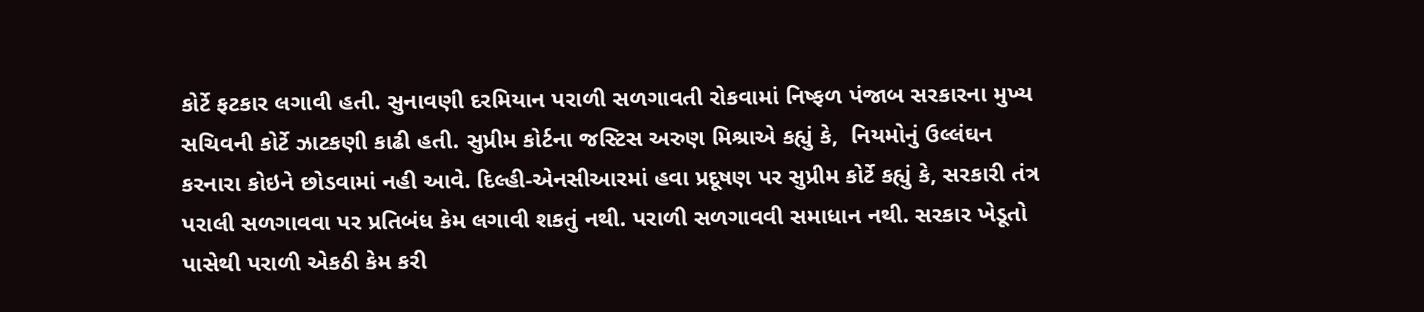કોર્ટે ફટકાર લગાવી હતી. સુનાવણી દરમિયાન પરાળી સળગાવતી રોકવામાં નિષ્ફળ પંજાબ સરકારના મુખ્ય સચિવની કોર્ટે ઝાટકણી કાઢી હતી. સુપ્રીમ કોર્ટના જસ્ટિસ અરુણ મિશ્રાએ કહ્યું કે,  નિયમોનું ઉલ્લંઘન કરનારા કોઇને છોડવામાં નહી આવે. દિલ્હી-એનસીઆરમાં હવા પ્રદૂષણ પર સુપ્રીમ કોર્ટે કહ્યું કે, સરકારી તંત્ર પરાલી સળગાવવા પર પ્રતિબંધ કેમ લગાવી શકતું નથી. પરાળી સળગાવવી સમાધાન નથી. સરકાર ખેડૂતો પાસેથી પરાળી એકઠી કેમ કરી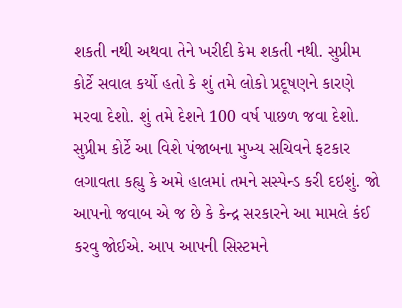શકતી નથી અથવા તેને ખરીદી કેમ શકતી નથી. સુપ્રીમ કોર્ટે સવાલ કર્યો હતો કે શું તમે લોકો પ્રદૂષણને કારણે મરવા દેશો. શું તમે દેશને 100 વર્ષ પાછળ જવા દેશો. સુપ્રીમ કોર્ટે આ વિશે પંજાબના મુખ્ય સચિવને ફટકાર લગાવતા કહ્યુ કે અમે હાલમાં તમને સસ્પેન્ડ કરી દઇશું. જો આપનો જવાબ એ જ છે કે કેન્દ્ર સરકારને આ મામલે કંઈ કરવુ જોઈએ. આપ આપની સિસ્ટમને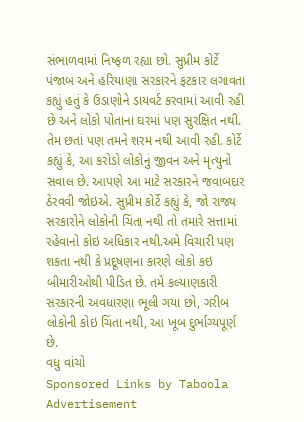સંભાળવામાં નિષ્ફળ રહ્યા છો. સુપ્રીમ કોર્ટે પંજાબ અને હરિયાણા સરકારને ફટકાર લગાવતા કહ્યું હતું કે ઉડાણોને ડાયવર્ટ કરવામાં આવી રહી છે અને લોકો પોતાના ઘરમાં પણ સુરક્ષિત નથી. તેમ છતાં પણ તમને શરમ નથી આવી રહી. કોર્ટે કહ્યું કે, આ કરોડો લોકોનું જીવન અને મૃત્યુનો સવાલ છે. આપણે આ માટે સરકારને જવાબદાર ઠેરવવી જોઇએ. સુપ્રીમ કોર્ટે કહ્યું કે, જો રાજ્ય સરકારોને લોકોની ચિંતા નથી તો તમારે સત્તામાં રહેવાનો કોઇ અધિકાર નથી.અમે વિચારી પણ શકતા નથી કે પ્રદૂષણના કારણે લોકો કઇ બીમારીઓથી પીડિત છે. તમે કલ્યાણકારી સરકારની અવધારણા ભૂલી ગયા છો, ગરીબ લોકોની કોઇ ચિંતા નથી, આ ખૂબ દુર્ભાગ્યપૂર્ણ છે.
વધુ વાંચો
Sponsored Links by Taboola
Advertisement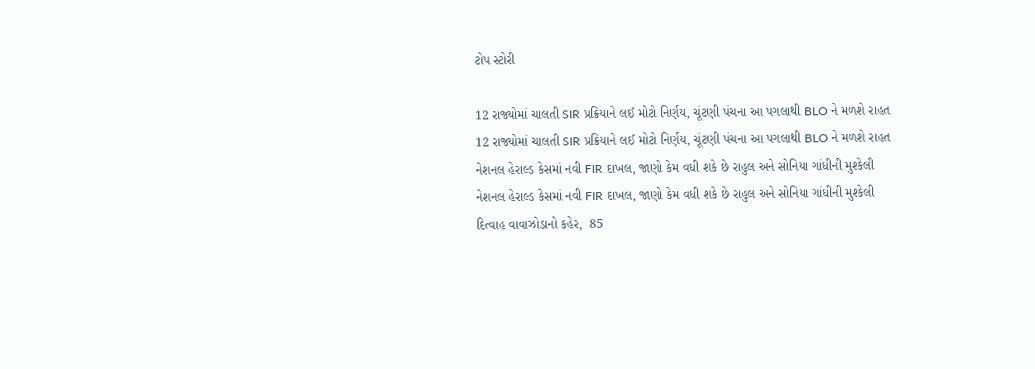ટોપ સ્ટોરી

12 રાજ્યોમાં ચાલતી SIR પ્રક્રિયાને લઈ મોટો નિર્ણય, ચૂંટણી પંચના આ પગલાથી BLO ને મળશે રાહત
12 રાજ્યોમાં ચાલતી SIR પ્રક્રિયાને લઈ મોટો નિર્ણય, ચૂંટણી પંચના આ પગલાથી BLO ને મળશે રાહત
નેશનલ હેરાલ્ડ કેસમાં નવી FIR દાખલ, જાણો કેમ વધી શકે છે રાહુલ અને સોનિયા ગાંધીની મુશ્કેલી
નેશનલ હેરાલ્ડ કેસમાં નવી FIR દાખલ, જાણો કેમ વધી શકે છે રાહુલ અને સોનિયા ગાંધીની મુશ્કેલી
દિત્વાહ વાવાઝોડાનો કહેર,  85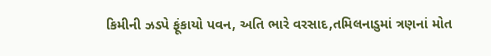કિમીની ઝડપે ફૂંકાયો પવન, અતિ ભારે વરસાદ,તમિલનાડુમાં ત્રણનાં મોત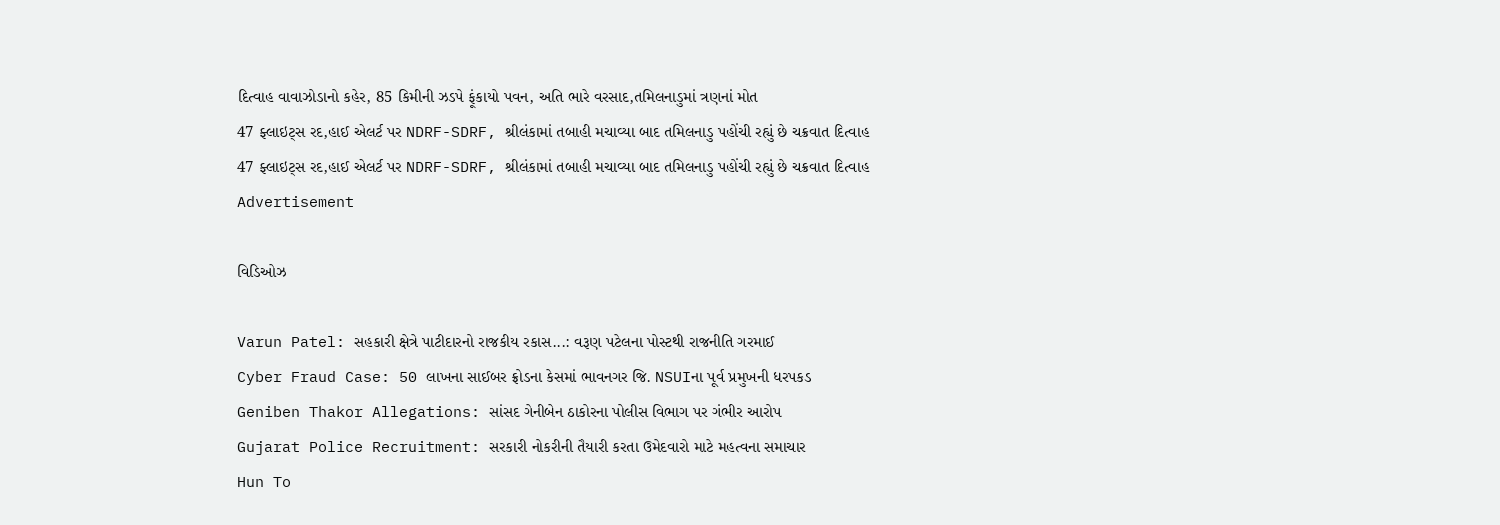દિત્વાહ વાવાઝોડાનો કહેર, 85 કિમીની ઝડપે ફૂંકાયો પવન, અતિ ભારે વરસાદ,તમિલનાડુમાં ત્રણનાં મોત
47 ફ્લાઇટ્સ રદ,હાઈ એલર્ટ પર NDRF-SDRF, શ્રીલંકામાં તબાહી મચાવ્યા બાદ તમિલનાડુ પહોંચી રહ્યું છે ચક્રવાત દિત્વાહ
47 ફ્લાઇટ્સ રદ,હાઈ એલર્ટ પર NDRF-SDRF, શ્રીલંકામાં તબાહી મચાવ્યા બાદ તમિલનાડુ પહોંચી રહ્યું છે ચક્રવાત દિત્વાહ
Advertisement

વિડિઓઝ

Varun Patel: સહકારી ક્ષેત્રે પાટીદારનો રાજકીય રકાસ...: વરૂણ પટેલના પોસ્ટથી રાજનીતિ ગરમાઈ
Cyber Fraud Case: 50 લાખના સાઈબર ફ્રોડના કેસમાં ભાવનગર જિ. NSUIના પૂર્વ પ્રમુખની ધરપકડ
Geniben Thakor Allegations: સાંસદ ગેનીબેન ઠાકોરના પોલીસ વિભાગ પર ગંભીર આરોપ
Gujarat Police Recruitment: સરકારી નોકરીની તૈયારી કરતા ઉમેદવારો માટે મહત્વના સમાચાર
Hun To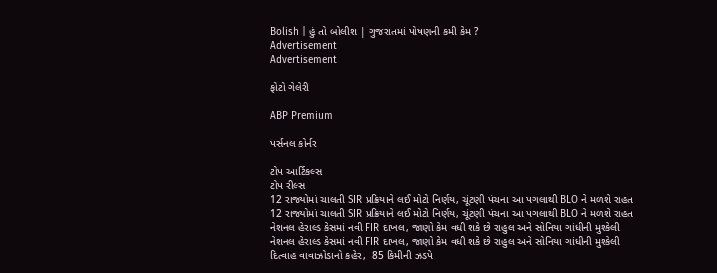Bolish | હું તો બોલીશ | ગુજરાતમાં પોષણની કમી કેમ ?
Advertisement
Advertisement

ફોટો ગેલેરી

ABP Premium

પર્સનલ કોર્નર

ટોપ આર્ટિકલ્સ
ટોપ રીલ્સ
12 રાજ્યોમાં ચાલતી SIR પ્રક્રિયાને લઈ મોટો નિર્ણય, ચૂંટણી પંચના આ પગલાથી BLO ને મળશે રાહત
12 રાજ્યોમાં ચાલતી SIR પ્રક્રિયાને લઈ મોટો નિર્ણય, ચૂંટણી પંચના આ પગલાથી BLO ને મળશે રાહત
નેશનલ હેરાલ્ડ કેસમાં નવી FIR દાખલ, જાણો કેમ વધી શકે છે રાહુલ અને સોનિયા ગાંધીની મુશ્કેલી
નેશનલ હેરાલ્ડ કેસમાં નવી FIR દાખલ, જાણો કેમ વધી શકે છે રાહુલ અને સોનિયા ગાંધીની મુશ્કેલી
દિત્વાહ વાવાઝોડાનો કહેર,  85 કિમીની ઝડપે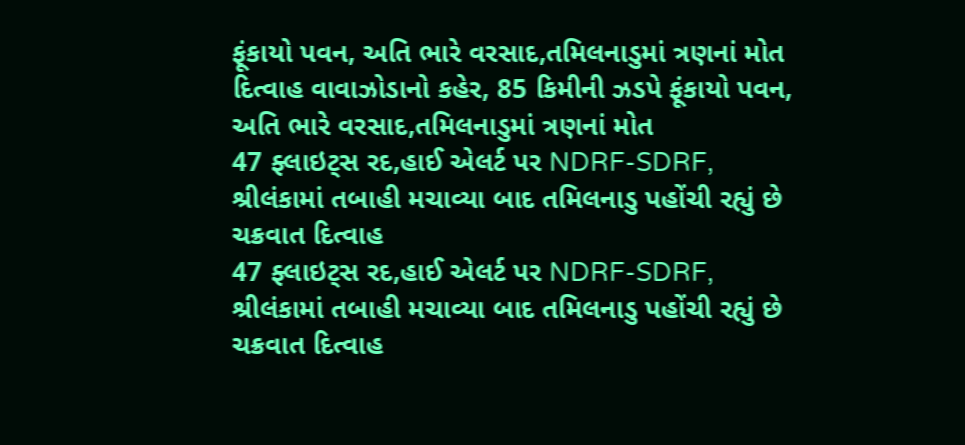ફૂંકાયો પવન, અતિ ભારે વરસાદ,તમિલનાડુમાં ત્રણનાં મોત
દિત્વાહ વાવાઝોડાનો કહેર, 85 કિમીની ઝડપે ફૂંકાયો પવન, અતિ ભારે વરસાદ,તમિલનાડુમાં ત્રણનાં મોત
47 ફ્લાઇટ્સ રદ,હાઈ એલર્ટ પર NDRF-SDRF, શ્રીલંકામાં તબાહી મચાવ્યા બાદ તમિલનાડુ પહોંચી રહ્યું છે ચક્રવાત દિત્વાહ
47 ફ્લાઇટ્સ રદ,હાઈ એલર્ટ પર NDRF-SDRF, શ્રીલંકામાં તબાહી મચાવ્યા બાદ તમિલનાડુ પહોંચી રહ્યું છે ચક્રવાત દિત્વાહ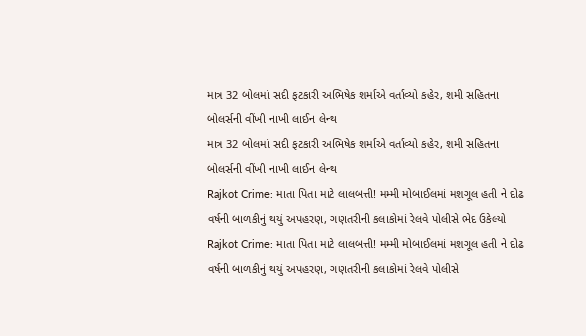માત્ર 32 બોલમાં સદી ફટકારી અભિષેક શર્માએ વર્તાવ્યો કહેર, શમી સહિતના બોલર્સની વીંખી નાખી લાઈન લેન્થ
માત્ર 32 બોલમાં સદી ફટકારી અભિષેક શર્માએ વર્તાવ્યો કહેર, શમી સહિતના બોલર્સની વીંખી નાખી લાઈન લેન્થ
Rajkot Crime: માતા પિતા માટે લાલબત્તી! મમ્મી મોબાઈલમાં મશગૂલ હતી ને દોઢ વર્ષની બાળકીનું થયું અપહરણ, ગણતરીની કલાકોમાં રેલવે પોલીસે ભેદ ઉકેલ્યો
Rajkot Crime: માતા પિતા માટે લાલબત્તી! મમ્મી મોબાઈલમાં મશગૂલ હતી ને દોઢ વર્ષની બાળકીનું થયું અપહરણ, ગણતરીની કલાકોમાં રેલવે પોલીસે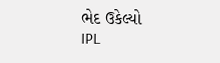ભેદ ઉકેલ્યો
IPL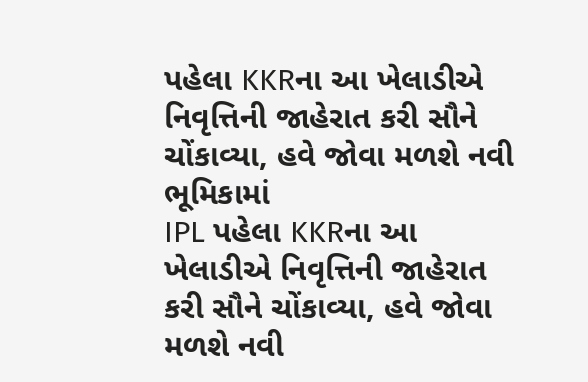પહેલા KKRના આ ખેલાડીએ નિવૃત્તિની જાહેરાત કરી સૌને ચોંકાવ્યા, હવે જોવા મળશે નવી ભૂમિકામાં
IPL પહેલા KKRના આ ખેલાડીએ નિવૃત્તિની જાહેરાત કરી સૌને ચોંકાવ્યા, હવે જોવા મળશે નવી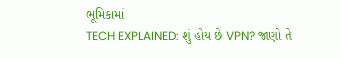ભૂમિકામાં
TECH EXPLAINED: શું હોય છે VPN? જાણો તે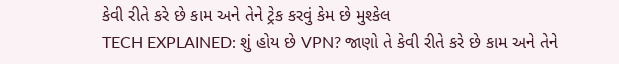કેવી રીતે કરે છે કામ અને તેને ટ્રેક કરવું કેમ છે મુશ્કેલ
TECH EXPLAINED: શું હોય છે VPN? જાણો તે કેવી રીતે કરે છે કામ અને તેને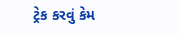ટ્રેક કરવું કેમ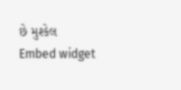છે મુશ્કેલ
Embed widget